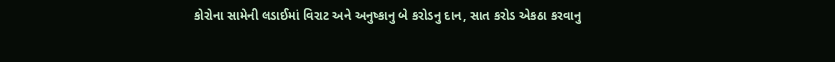કોરોના સામેની લડાઈમાં વિરાટ અને અનુષ્કાનુ બે કરોડનુ દાન, સાત કરોડ એકઠા કરવાનુ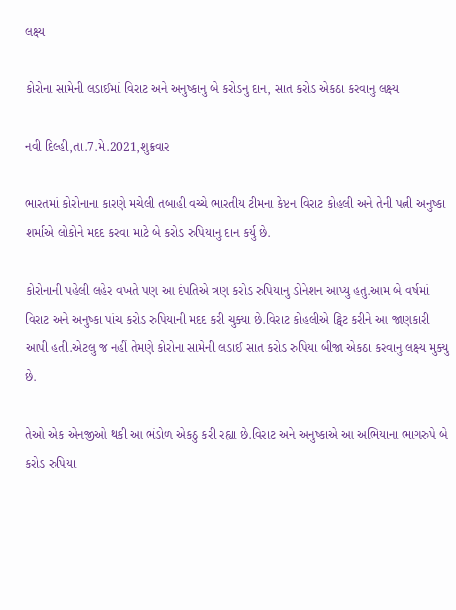લક્ષ્ય

કોરોના સામેની લડાઈમાં વિરાટ અને અનુષ્કાનુ બે કરોડનુ દાન, સાત કરોડ એકઠા કરવાનુ લક્ષ્ય

નવી દિલ્હી,તા.7.મે.2021,શુક્રવાર

ભારતમાં કોરોનાના કારણે મચેલી તબાહી વચ્ચે ભારતીય ટીમના કેપ્ટન વિરાટ કોહલી અને તેની પત્ની અનુષ્કા શર્માએ લોકોને મદદ કરવા માટે બે કરોડ રુપિયાનુ દાન કર્યુ છે.

કોરોનાની પહેલી લહેર વખતે પણ આ દંપતિએ ત્રણ કરોડ રુપિયાનુ ડોનેશન આપ્યુ હતુ.આમ બે વર્ષમાં વિરાટ અને અનુષ્કા પાંચ કરોડ રુપિયાની મદદ કરી ચુક્યા છે.વિરાટ કોહલીએ ટ્વિટ કરીને આ જાણકારી આપી હતી.એટલુ જ નહીં તેમણે કોરોના સામેની લડાઈ સાત કરોડ રુપિયા બીજા એકઠા કરવાનુ લક્ષ્ય મુક્યુ છે.

તેઓ એક એનજીઓ થકી આ ભંડોળ એકઠુ કરી રહ્યા છે.વિરાટ અને અનુષ્કાએ આ અભિયાના ભાગરુપે બે કરોડ રુપિયા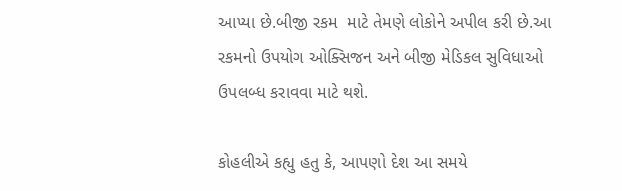આપ્યા છે.બીજી રકમ  માટે તેમણે લોકોને અપીલ કરી છે.આ રકમનો ઉપયોગ ઓક્સિજન અને બીજી મેડિકલ સુવિધાઓ ઉપલબ્ધ કરાવવા માટે થશે.

કોહલીએ કહ્યુ હતુ કે, આપણો દેશ આ સમયે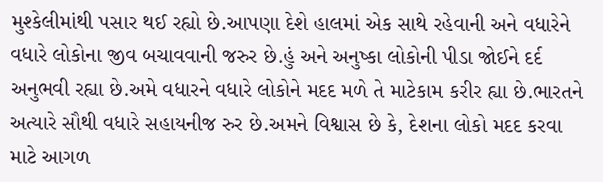મુશ્કેલીમાંથી પસાર થઈ રહ્યો છે.આપણા દેશે હાલમાં એક સાથે રહેવાની અને વધારેને વધારે લોકોના જીવ બચાવવાની જરુર છે.હું અને અનુષ્કા લોકોની પીડા જોઈને દર્દ અનુભવી રહ્યા છે.અમે વધારને વધારે લોકોને મદદ મળે તે માટેકામ કરીર હ્યા છે.ભારતને અત્યારે સૌથી વધારે સહાયનીજ રુર છે.અમને વિશ્વાસ છે કે, દેશના લોકો મદદ કરવા માટે આગળ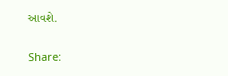આવશે.

Share: